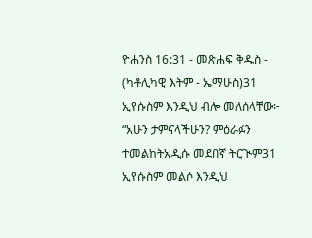ዮሐንስ 16:31 - መጽሐፍ ቅዱስ - (ካቶሊካዊ እትም - ኤማሁስ)31 ኢየሱስም እንዲህ ብሎ መለሰላቸው፦ “አሁን ታምናላችሁን? ምዕራፉን ተመልከትአዲሱ መደበኛ ትርጒም31 ኢየሱስም መልሶ እንዲህ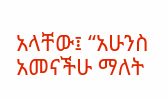አላቸው፤ “አሁንስ አመናችሁ ማለት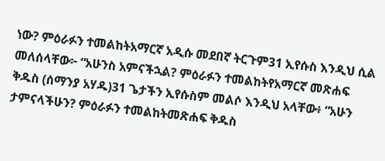ነው? ምዕራፉን ተመልከትአማርኛ አዲሱ መደበኛ ትርጉም31 ኢየሱስ እንዲህ ሲል መለሰላቸው፦ “አሁንስ አምናችኋል? ምዕራፉን ተመልከትየአማርኛ መጽሐፍ ቅዱስ (ሰማንያ አሃዱ)31 ጌታችን ኢየሱስም መልሶ እንዲህ አላቸው፥ “አሁን ታምናላችሁን? ምዕራፉን ተመልከትመጽሐፍ ቅዱስ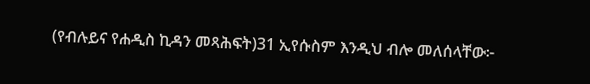(የብሉይና የሐዲስ ኪዳን መጻሕፍት)31 ኢየሱስም እንዲህ ብሎ መለሰላቸው፦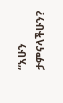“አሁን ታምናላችሁን?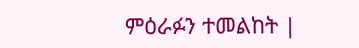ምዕራፉን ተመልከት |